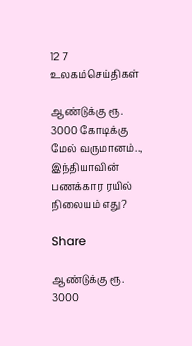12 7
உலகம்செய்திகள்

ஆண்டுக்கு ரூ. 3000 கோடிக்கு மேல் வருமானம்.., இந்தியாவின் பணக்கார ரயில் நிலையம் எது?

Share

ஆண்டுக்கு ரூ. 3000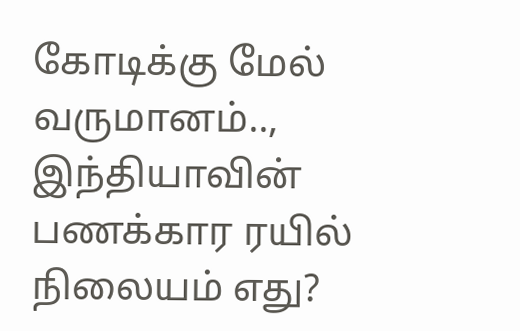கோடிக்கு மேல் வருமானம்.., இந்தியாவின் பணக்கார ரயில் நிலையம் எது?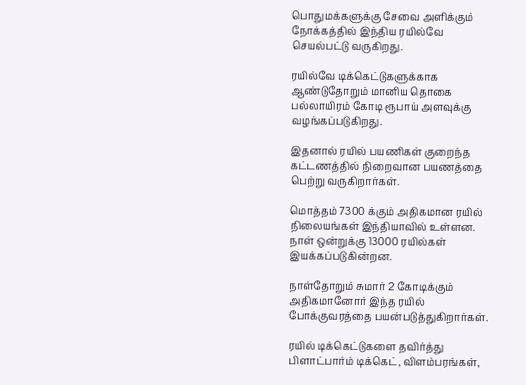பொதுமக்களுக்கு சேவை அளிக்கும் நோக்கத்தில் இந்திய ரயில்வே செயல்பட்டு வருகிறது.

ரயில்வே டிக்கெட்டுகளுக்காக ஆண்டுதோறும் மானிய தொகை பல்லாயிரம் கோடி ரூபாய் அளவுக்கு வழங்கப்படுகிறது.

இதனால் ரயில் பயணிகள் குறைந்த கட்டணத்தில் நிறைவான பயணத்தை பெற்று வருகிறார்கள்.

மொத்தம் 7300 க்கும் அதிகமான ரயில் நிலையங்கள் இந்தியாவில் உள்ளன. நாள் ஒன்றுக்கு 13000 ரயில்கள் இயக்கப்படுகின்றன.

நாள்தோறும் சுமார் 2 கோடிக்கும் அதிகமானோர் இந்த ரயில் போக்குவரத்தை பயன்படுத்துகிறார்கள்.

ரயில் டிக்கெட்டுகளை தவிர்த்து பிளாட்பார்ம் டிக்கெட், விளம்பரங்கள்,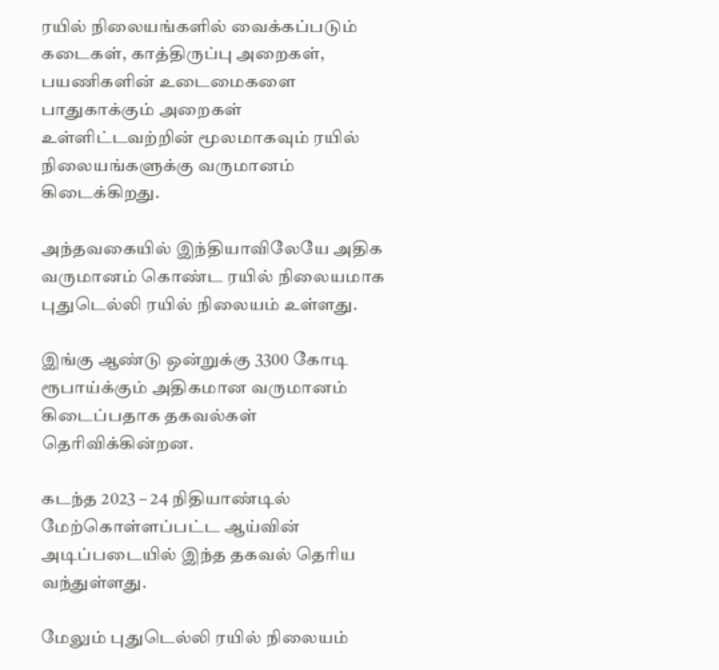ரயில் நிலையங்களில் வைக்கப்படும் கடைகள், காத்திருப்பு அறைகள், பயணிகளின் உடைமைகளை பாதுகாக்கும் அறைகள் உள்ளிட்டவற்றின் மூலமாகவும் ரயில் நிலையங்களுக்கு வருமானம் கிடைக்கிறது.

அந்தவகையில் இந்தியாவிலேயே அதிக வருமானம் கொண்ட ரயில் நிலையமாக புதுடெல்லி ரயில் நிலையம் உள்ளது.

இங்கு ஆண்டு ஒன்றுக்கு 3300 கோடி ரூபாய்க்கும் அதிகமான வருமானம் கிடைப்பதாக தகவல்கள் தெரிவிக்கின்றன.

கடந்த 2023 – 24 நிதியாண்டில் மேற்கொள்ளப்பட்ட ஆய்வின் அடிப்படையில் இந்த தகவல் தெரிய வந்துள்ளது.

மேலும் புதுடெல்லி ரயில் நிலையம்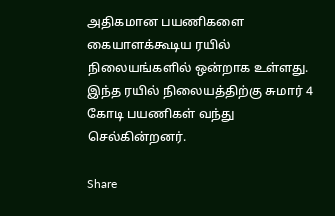அதிகமான பயணிகளை கையாளக்கூடிய ரயில் நிலையங்களில் ஒன்றாக உள்ளது. இந்த ரயில் நிலையத்திற்கு சுமார் 4 கோடி பயணிகள் வந்து செல்கின்றனர்.

Share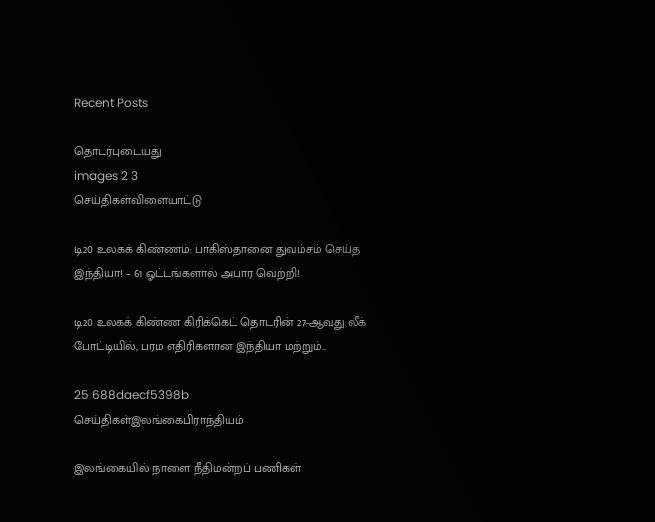Recent Posts

தொடர்புடையது
images 2 3
செய்திகள்விளையாட்டு

டி20 உலகக் கிண்ணம்: பாகிஸ்தானை துவம்சம் செய்த இந்தியா! – 61 ஓட்டங்களால் அபார வெற்றி!

டி20 உலகக் கிண்ண கிரிக்கெட் தொடரின் 27-ஆவது லீக் போட்டியில், பரம எதிரிகளான இந்தியா மற்றும்...

25 688daecf5398b
செய்திகள்இலங்கைபிராந்தியம்

இலங்கையில் நாளை நீதிமன்றப் பணிகள்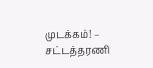முடக்கம்! – சட்டத்தரணி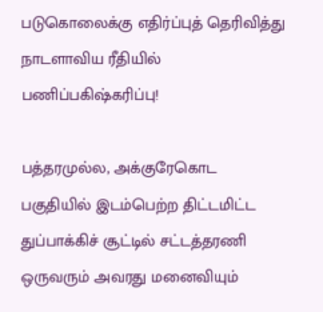படுகொலைக்கு எதிர்ப்புத் தெரிவித்து நாடளாவிய ரீதியில் பணிப்பகிஷ்கரிப்பு!

பத்தரமுல்ல, அக்குரேகொட பகுதியில் இடம்பெற்ற திட்டமிட்ட துப்பாக்கிச் சூட்டில் சட்டத்தரணி ஒருவரும் அவரது மனைவியும்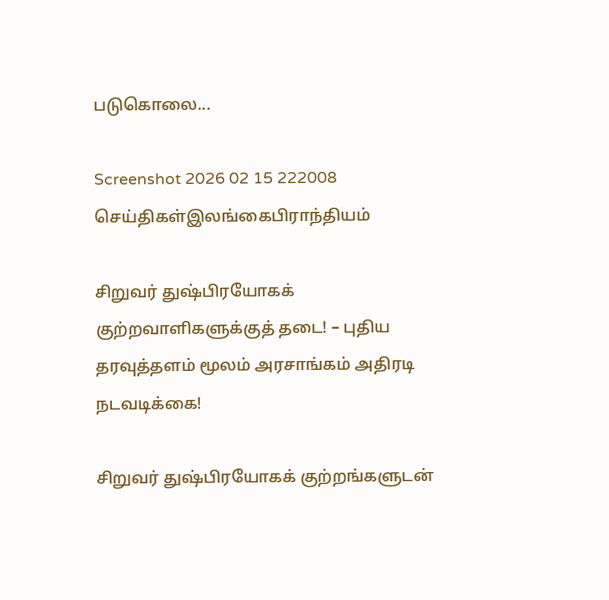படுகொலை...

Screenshot 2026 02 15 222008
செய்திகள்இலங்கைபிராந்தியம்

சிறுவர் துஷ்பிரயோகக் குற்றவாளிகளுக்குத் தடை! – புதிய தரவுத்தளம் மூலம் அரசாங்கம் அதிரடி நடவடிக்கை!

சிறுவர் துஷ்பிரயோகக் குற்றங்களுடன்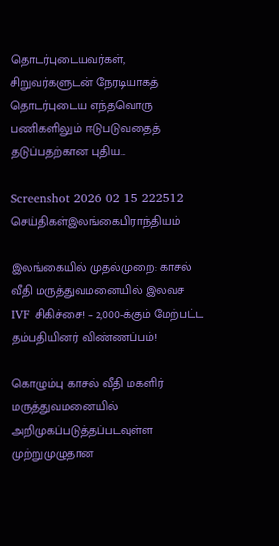தொடர்புடையவர்கள், சிறுவர்களுடன் நேரடியாகத் தொடர்புடைய எந்தவொரு பணிகளிலும் ஈடுபடுவதைத் தடுப்பதற்கான புதிய...

Screenshot 2026 02 15 222512
செய்திகள்இலங்கைபிராந்தியம்

இலங்கையில் முதல்முறை: காசல் வீதி மருத்துவமனையில் இலவச IVF சிகிச்சை! – 2,000-க்கும் மேற்பட்ட தம்பதியினர் விண்ணப்பம்!

கொழும்பு காசல் வீதி மகளிர் மருத்துவமனையில் அறிமுகப்படுத்தப்படவுள்ள முற்றுமுழுதான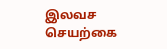இலவச செயற்கை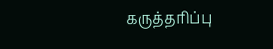கருத்தரிப்பு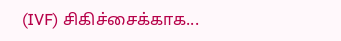(IVF) சிகிச்சைக்காக...